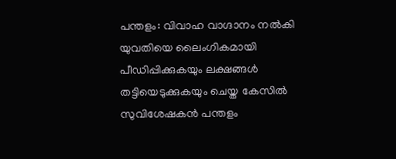പന്തളം: വിവാഹ വാഗ്ദാനം നല്‍കി യുവതിയെ ലൈംഗികമായി പീഡിപ്പിക്കുകയും ലക്ഷങ്ങള്‍ തട്ടിയെടുക്കുകയും ചെയ്ത കേസില്‍ സുവിശേഷകന്‍ പന്തളം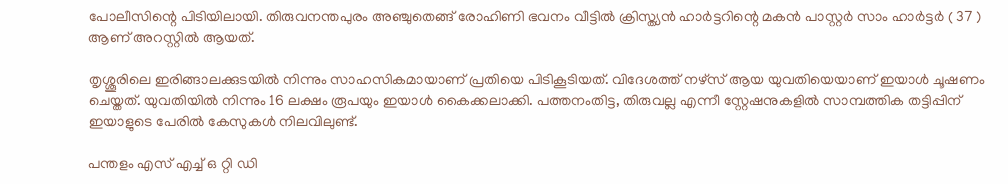പോലീസിന്റെ പിടിയിലായി. തിരുവനന്തപുരം അഞ്ചുതെങ്ങ് രോഹിണി ഭവനം വീട്ടില്‍ ക്രിസ്ത്യന്‍ ഹാര്‍ട്ടറിന്റെ മകന്‍ പാസ്റ്റര്‍ സാം ഹാര്‍ട്ടര്‍ ( 37 ) ആണ് അറസ്റ്റില്‍ ആയത്.

തൃശ്ശൂരിലെ ഇരിങ്ങാലക്കുടയില്‍ നിന്നും സാഹസികമായാണ് പ്രതിയെ പിടികൂടിയത്. വിദേശത്ത് നഴ്‌സ് ആയ യുവതിയെയാണ് ഇയാള്‍ ചൂഷണം ചെയ്തത്. യുവതിയില്‍ നിന്നും 16 ലക്ഷം രൂപയും ഇയാള്‍ കൈക്കലാക്കി. പത്തനംതിട്ട, തിരുവല്ല എന്നീ സ്റ്റേഷനുകളില്‍ സാമ്പത്തിക തട്ടിപ്പിന് ഇയാളുടെ പേരില്‍ കേസുകള്‍ നിലവിലുണ്ട്.

പന്തളം എസ് എച്ച് ഒ റ്റി ഡി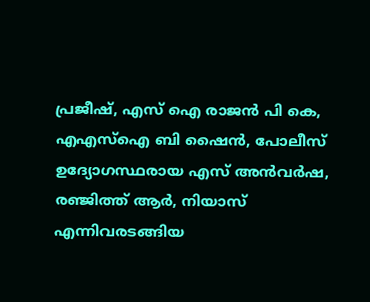പ്രജീഷ്, എസ് ഐ രാജന്‍ പി കെ, എഎസ്‌ഐ ബി ഷൈന്‍, പോലീസ് ഉദ്യോഗസ്ഥരായ എസ് അന്‍വര്‍ഷ, രഞ്ജിത്ത് ആര്‍, നിയാസ് എന്നിവരടങ്ങിയ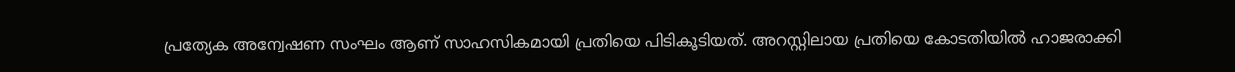പ്രത്യേക അന്വേഷണ സംഘം ആണ് സാഹസികമായി പ്രതിയെ പിടികൂടിയത്. അറസ്റ്റിലായ പ്രതിയെ കോടതിയില്‍ ഹാജരാക്കി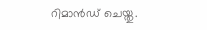റിമാന്‍ഡ് ചെയ്തു.